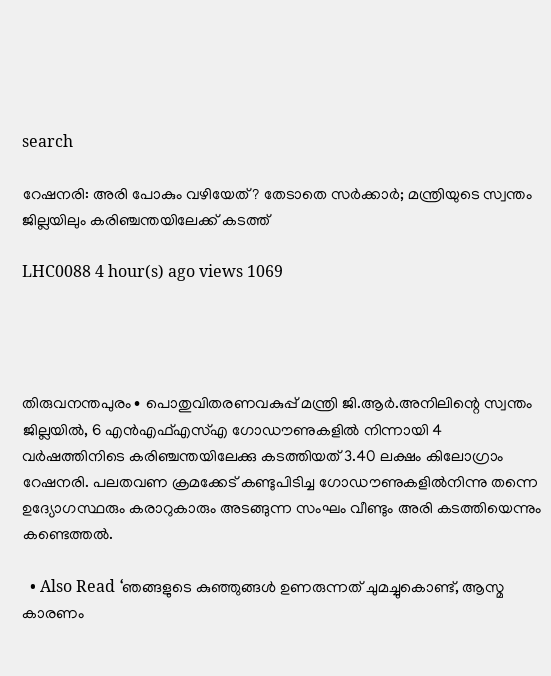search

റേഷനരി: അരി പോകും വഴിയേത്? തേടാതെ സർക്കാർ; മന്ത്രിയുടെ സ്വന്തം ജില്ലയിലും കരിഞ്ചന്തയിലേക്ക് കടത്ത്

LHC0088 4 hour(s) ago views 1069




തിരുവനന്തപുരം∙ പൊതുവിതരണവകുപ്പ് മന്ത്രി ജി.ആർ.അനിലിന്റെ സ്വന്തം ജില്ലയിൽ, 6 എൻഎഫ്എസ്എ ഗോഡൗണുകളിൽ നിന്നായി 4 വർഷത്തിനിടെ കരിഞ്ചന്തയിലേക്കു കടത്തിയത് 3.40 ലക്ഷം കിലോഗ്രാം റേഷനരി. പലതവണ ക്രമക്കേട് കണ്ടുപിടിച്ച ഗോഡൗണുകളിൽനിന്നു തന്നെ ഉദ്യോഗസ്ഥരും കരാറുകാരും അടങ്ങുന്ന സംഘം വീണ്ടും അരി കടത്തിയെന്നും കണ്ടെത്തൽ.

  • Also Read ‘ഞങ്ങളുടെ കുഞ്ഞുങ്ങൾ ഉണരുന്നത് ചുമച്ചുകൊണ്ട്, ആസ്മ കാരണം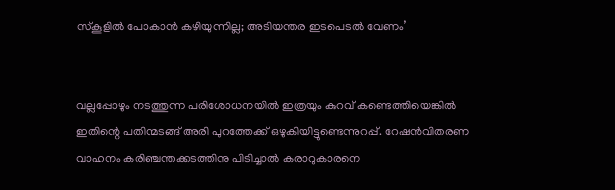സ്കൂളിൽ പോകാൻ കഴിയുന്നില്ല; അടിയന്തര ഇടപെടൽ വേണം’


വല്ലപ്പോഴും നടത്തുന്ന പരിശോധനയിൽ ഇത്രയും കുറവ് കണ്ടെത്തിയെങ്കിൽ ഇതിന്റെ പതിന്മടങ്ങ് അരി പുറത്തേക്ക് ഒഴുകിയിട്ടുണ്ടെന്നുറപ്പ്. റേഷൻവിതരണ വാഹനം കരിഞ്ചന്തക്കടത്തിനു പിടിച്ചാൽ കരാറുകാരനെ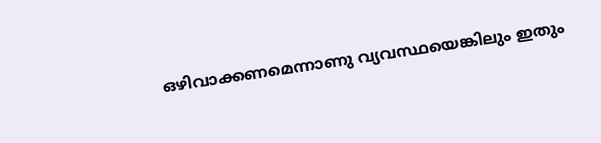ഒഴിവാക്കണമെന്നാണു വ്യവസ്ഥയെങ്കിലും ഇതും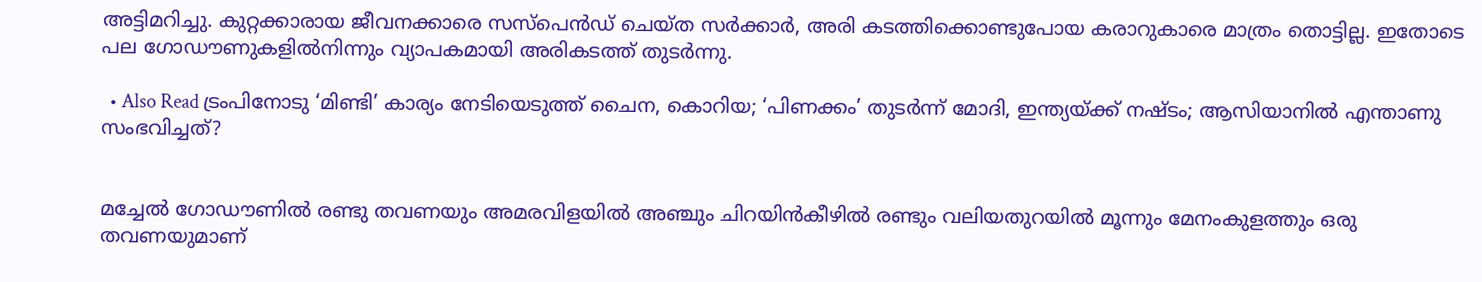അട്ടിമറിച്ചു. കുറ്റക്കാരായ ജീവനക്കാരെ സസ്പെൻഡ് ചെയ്ത സർക്കാർ, അരി കടത്തിക്കൊണ്ടുപോയ കരാറുകാരെ മാത്രം തൊട്ടില്ല. ഇതോടെ പല ഗോഡൗണുകളിൽനിന്നും വ്യാപകമായി അരികടത്ത് തുടർന്നു.

  • Also Read ട്രംപിനോടു ‘മിണ്ടി’ കാര്യം നേടിയെടുത്ത് ചൈന, കൊറിയ; ‘പിണക്കം’ തുടർന്ന് മോദി, ഇന്ത്യയ്ക്ക് നഷ്ടം; ആസിയാനിൽ എന്താണു സംഭവിച്ചത്?


മച്ചേൽ ഗോഡൗണിൽ രണ്ടു തവണയും അമരവിളയിൽ അഞ്ചും ചിറയിൻകീഴിൽ രണ്ടും വലിയതുറയിൽ മൂന്നും മേനംകുളത്തും ഒരു തവണയുമാണ്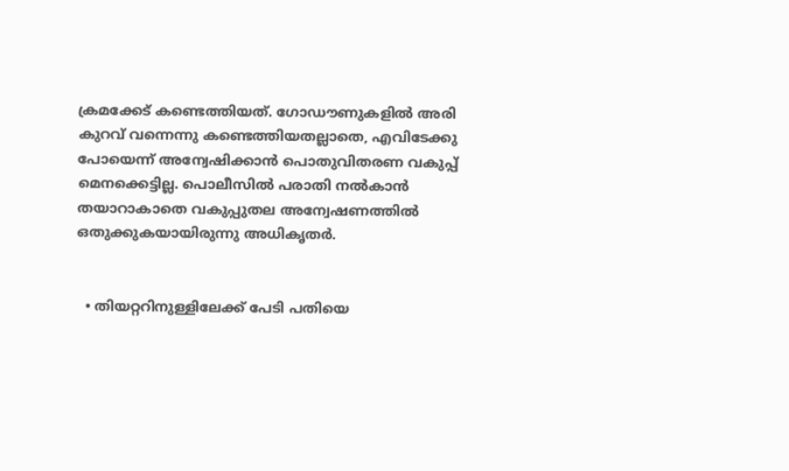ക്രമക്കേട് കണ്ടെത്തിയത്. ഗോഡൗണുകളിൽ അരി കുറവ് വന്നെന്നു കണ്ടെത്തിയതല്ലാതെ, എവിടേക്കു പോയെന്ന് അന്വേഷിക്കാൻ പൊതുവിതരണ വകുപ്പ് മെനക്കെട്ടില്ല. പൊലീസിൽ പരാതി നൽകാൻ തയാറാകാതെ വകുപ്പുതല അന്വേഷണത്തിൽ ഒതുക്കുകയായിരുന്നു അധികൃതർ.


  • തിയറ്ററിനുള്ളിലേക്ക് പേടി പതിയെ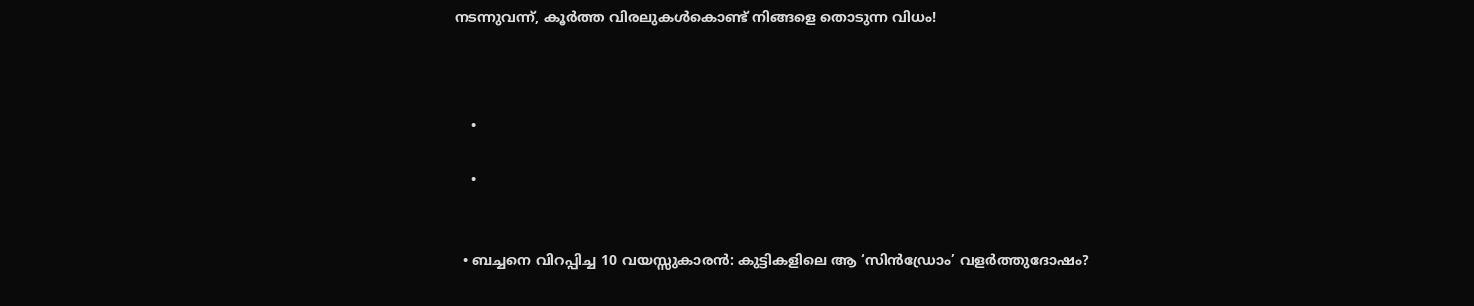നടന്നുവന്ന്, കൂർത്ത വിരലുകൾകൊണ്ട് നിങ്ങളെ തൊടുന്ന വിധം!



    •

    •


  • ബച്ചനെ വിറപ്പിച്ച 10 വയസ്സുകാരൻ: കുട്ടികളിലെ ആ ‘സിൻഡ്രോം’ വളർത്തുദോഷം?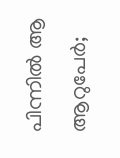പിന്നിൽ ആ ആറുപേർ;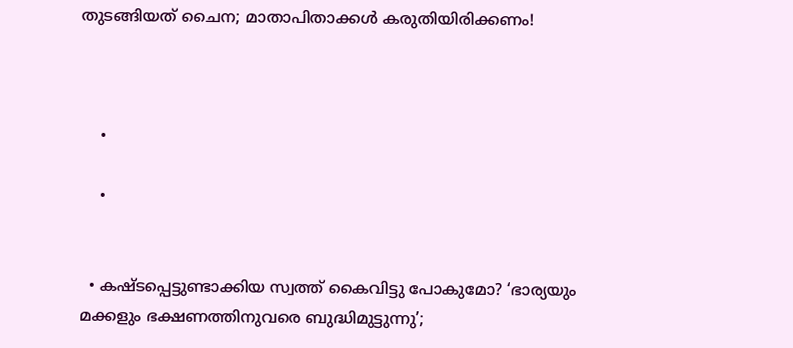തുടങ്ങിയത് ചൈന; മാതാപിതാക്കൾ കരുതിയിരിക്കണം!



    •

    •


  • കഷ്ടപ്പെട്ടുണ്ടാക്കിയ സ്വത്ത് കൈവിട്ടു പോകുമോ? ‘ഭാര്യയും മക്കളും ഭക്ഷണത്തിനുവരെ ബുദ്ധിമുട്ടുന്നു’;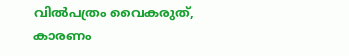വില്‍പത്രം വൈകരുത്, കാരണം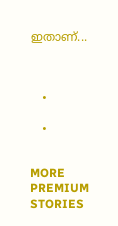ഇതാണ്...



    •

    •


MORE PREMIUM STORIES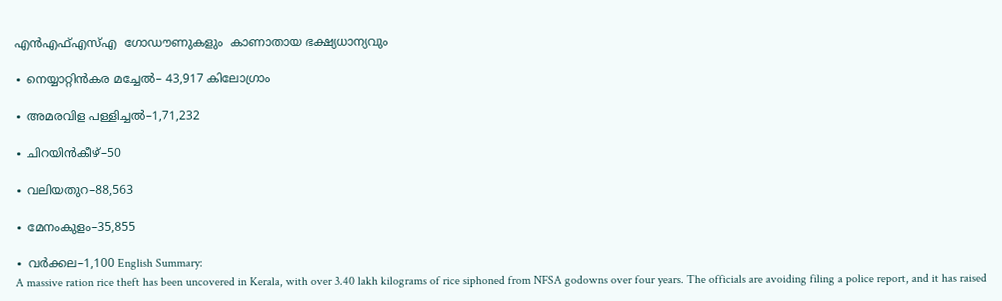എൻഎഫ്എസ്എ  ഗോഡൗണുകളും  കാണാതായ ഭക്ഷ്യധാന്യവും

∙ നെയ്യാറ്റിൻകര മച്ചേൽ– 43,917 കിലോഗ്രാം

∙ അമരവിള പള്ളിച്ചൽ–1,71,232

∙ ചിറയിൻകീഴ്–50

∙ വലിയതുറ–88,563

∙ മേനംകുളം–35,855

∙ വർക്കല–1,100 English Summary:
A massive ration rice theft has been uncovered in Kerala, with over 3.40 lakh kilograms of rice siphoned from NFSA godowns over four years. The officials are avoiding filing a police report, and it has raised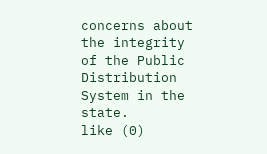concerns about the integrity of the Public Distribution System in the state.
like (0)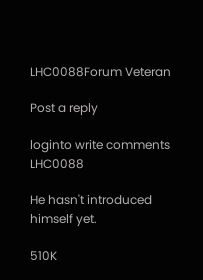LHC0088Forum Veteran

Post a reply

loginto write comments
LHC0088

He hasn't introduced himself yet.

510K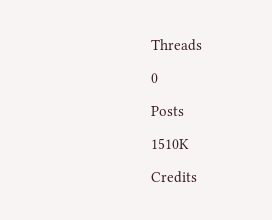Threads

0

Posts

1510K

Credits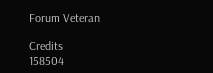Forum Veteran

Credits
158504